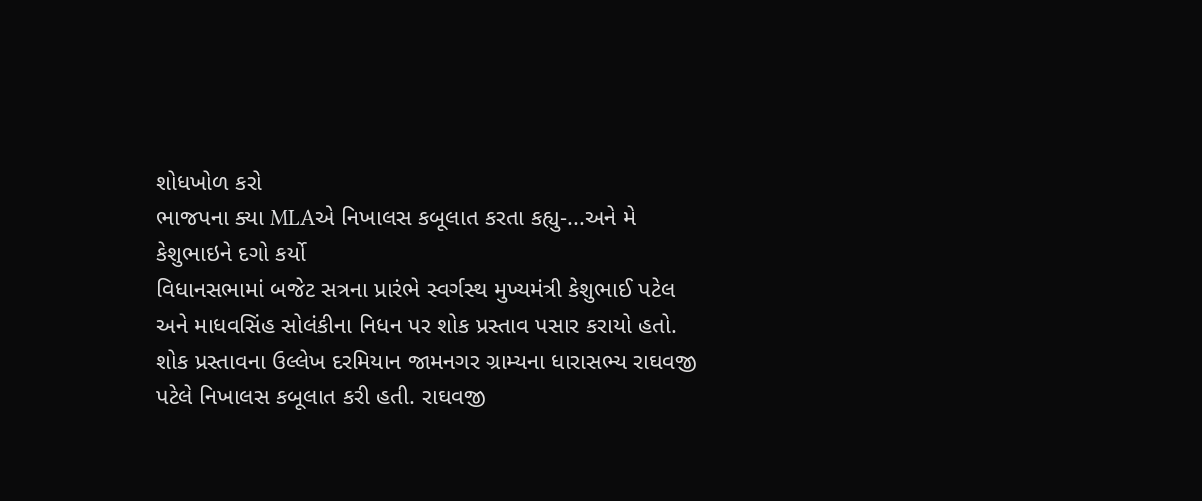શોધખોળ કરો
ભાજપના ક્યા MLAએ નિખાલસ કબૂલાત કરતા કહ્યુ-...અને મે કેશુભાઇને દગો કર્યો
વિધાનસભામાં બજેટ સત્રના પ્રારંભે સ્વર્ગસ્થ મુખ્યમંત્રી કેશુભાઈ પટેલ અને માધવસિંહ સોલંકીના નિધન પર શોક પ્રસ્તાવ પસાર કરાયો હતો. શોક પ્રસ્તાવના ઉલ્લેખ દરમિયાન જામનગર ગ્રામ્યના ધારાસભ્ય રાઘવજી પટેલે નિખાલસ કબૂલાત કરી હતી. રાઘવજી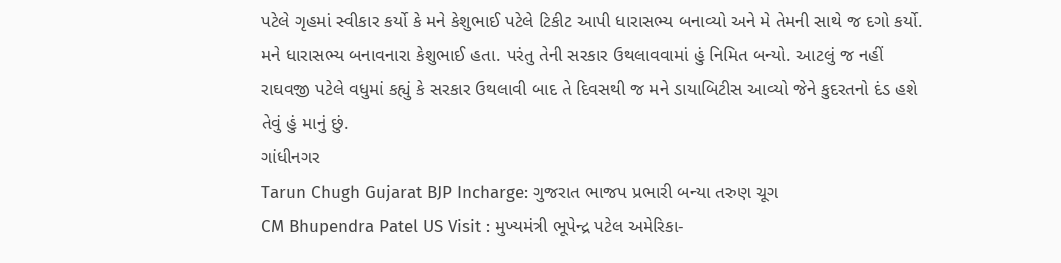પટેલે ગૃહમાં સ્વીકાર કર્યો કે મને કેશુભાઈ પટેલે ટિકીટ આપી ધારાસભ્ય બનાવ્યો અને મે તેમની સાથે જ દગો કર્યો. મને ધારાસભ્ય બનાવનારા કેશુભાઈ હતા. પરંતુ તેની સરકાર ઉથલાવવામાં હું નિમિત બન્યો. આટલું જ નહીં રાઘવજી પટેલે વધુમાં કહ્યું કે સરકાર ઉથલાવી બાદ તે દિવસથી જ મને ડાયાબિટીસ આવ્યો જેને કુદરતનો દંડ હશે તેવું હું માનું છું.
ગાંધીનગર
Tarun Chugh Gujarat BJP Incharge: ગુજરાત ભાજપ પ્રભારી બન્યા તરુણ ચૂગ
CM Bhupendra Patel US Visit : મુખ્યમંત્રી ભૂપેન્દ્ર પટેલ અમેરિકા-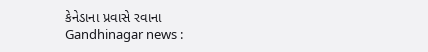કેનેડાના પ્રવાસે રવાના
Gandhinagar news :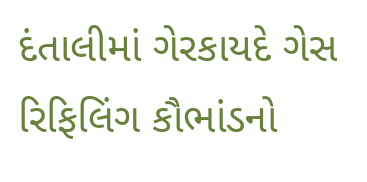દંતાલીમાં ગેરકાયદે ગેસ રિફિલિંગ કૌભાંડનો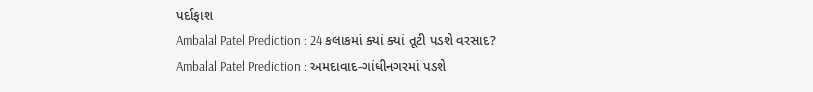પર્દાફાશ
Ambalal Patel Prediction : 24 કલાકમાં ક્યાં ક્યાં તૂટી પડશે વરસાદ?
Ambalal Patel Prediction : અમદાવાદ-ગાંધીનગરમાં પડશે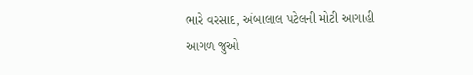ભારે વરસાદ, અંબાલાલ પટેલની મોટી આગાહી
આગળ જુઓ